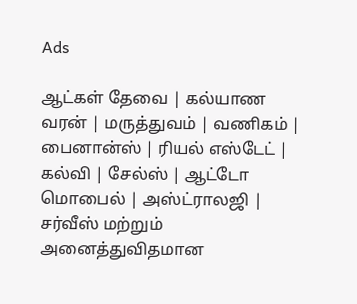Ads

ஆட்கள் தேவை | கல்யாண வரன் | மருத்துவம் | வணிகம் | பைனான்ஸ் | ரியல் எஸ்டேட் | கல்வி | சேல்ஸ் | ஆட்டோ மொபைல் | அஸ்ட்ராலஜி | சர்வீஸ் மற்றும் அனைத்துவிதமான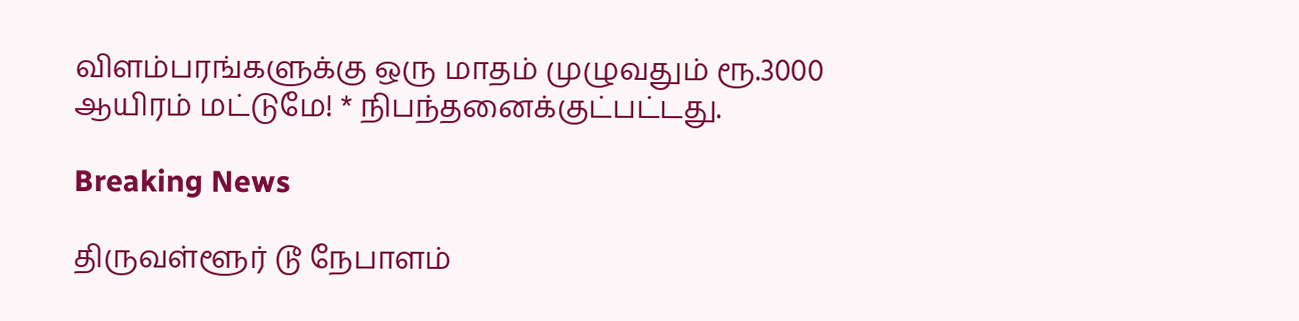விளம்பரங்களுக்கு ஒரு மாதம் முழுவதும் ரூ.3000 ஆயிரம் மட்டுமே! * நிபந்தனைக்குட்பட்டது.

Breaking News

திருவள்ளூர் டூ நேபாளம்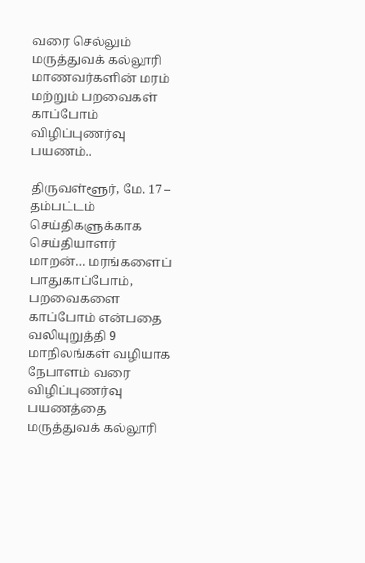வரை செல்லும் மருத்துவக் கல்லூரி மாணவர்களின் மரம் மற்றும் பறவைகள் காப்போம் விழிப்புணர்வு பயணம்..

திருவள்ளூர், மே. 17 – தம்பட்டம் செய்திகளுக்காக செய்தியாளர் மாறன்… மரங்களைப் பாதுகாப்போம், பறவைகளை காப்போம் என்பதை வலியுறுத்தி 9 மாநிலங்கள் வழியாக நேபாளம் வரை விழிப்புணர்வு பயணத்தை மருத்துவக் கல்லூரி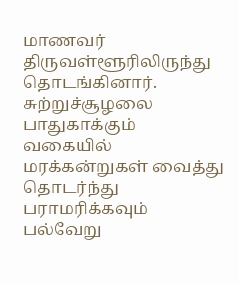மாணவர் திருவள்ளூரிலிருந்து தொடங்கினார். சுற்றுச்சூழலை பாதுகாக்கும் வகையில் மரக்கன்றுகள் வைத்து தொடர்ந்து பராமரிக்கவும் பல்வேறு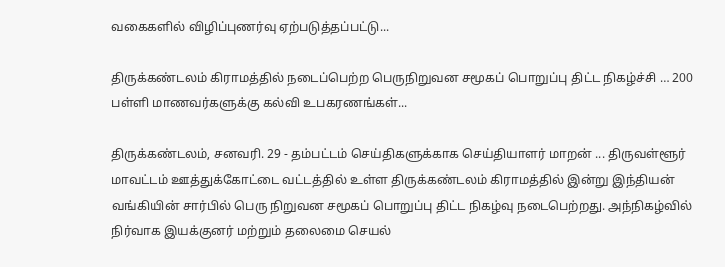வகைகளில் விழிப்புணர்வு ஏற்படுத்தப்பட்டு...

திருக்கண்டலம் கிராமத்தில் நடைப்பெற்ற பெருநிறுவன சமூகப் பொறுப்பு திட்ட நிகழ்ச்சி … 200 பள்ளி மாணவர்களுக்கு கல்வி உபகரணங்கள்...

திருக்கண்டலம், சனவரி. 29 - தம்பட்டம் செய்திகளுக்காக செய்தியாளர் மாறன் ... திருவள்ளூர் மாவட்டம் ஊத்துக்கோட்டை வட்டத்தில் உள்ள திருக்கண்டலம் கிராமத்தில் இன்று இந்தியன் வங்கியின் சார்பில் பெரு நிறுவன சமூகப் பொறுப்பு திட்ட நிகழ்வு நடைபெற்றது. அந்நிகழ்வில் நிர்வாக இயக்குனர் மற்றும் தலைமை செயல்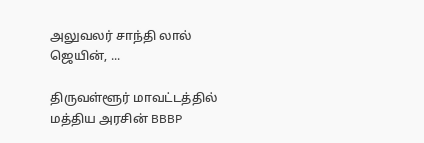அலுவலர் சாந்தி லால் ஜெயின், ...

திருவள்ளூர் மாவட்டத்தில் மத்திய அரசின் BBBP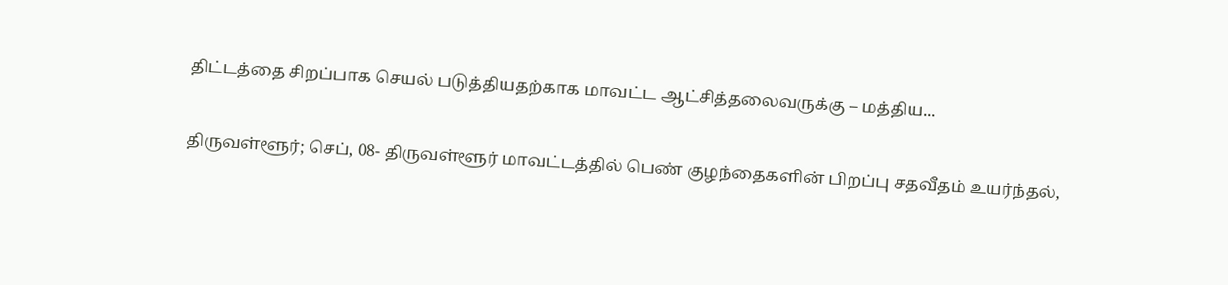திட்டத்தை சிறப்பாக செயல் படுத்தியதற்காக மாவட்ட ஆட்சித்தலைவருக்கு – மத்திய...

திருவள்ளூர்; செப், 08- திருவள்ளூர் மாவட்டத்தில் பெண் குழந்தைகளின் பிறப்பு சதவீதம் உயர்ந்தல்,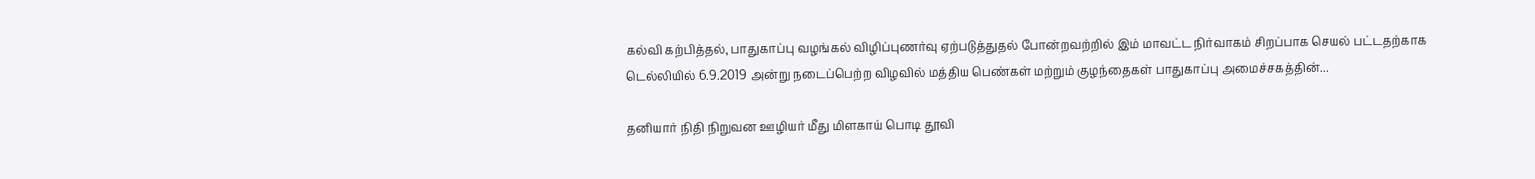கல்வி கற்பித்தல், பாதுகாப்பு வழங்கல் விழிப்புணர்வு ஏற்படுத்துதல் போன்றவற்றில் இம் மாவட்ட நிர்வாகம் சிறப்பாக செயல் பட்டதற்காக டெல்லியில் 6.9.2019 அன்று நடைப்பெற்ற விழவில் மத்திய பெண்கள் மற்றும் குழந்தைகள் பாதுகாப்பு அமைச்சகத்தின்...

தனியார் நிதி நிறுவன ஊழியர் மீது மிளகாய் பொடி தூவி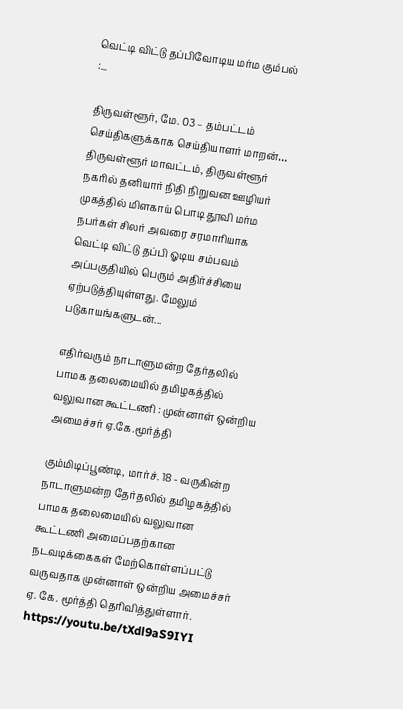வெட்டி விட்டு தப்பிவோடிய மர்ம கும்பல் :...

திருவள்ளூர், மே. 03 – தம்பட்டம் செய்திகளுக்காக செய்தியாளர் மாறன்… திருவள்ளூர் மாவட்டம், திருவள்ளூர் நகரில் தனியார் நிதி நிறுவன ஊழியர் முகத்தில் மிளகாய் பொடி தூவி மர்ம நபர்கள் சிலர் அவரை சரமாரியாக வெட்டி விட்டு தப்பி ஓடிய சம்பவம் அப்பகுதியில் பெரும் அதிர்ச்சியை ஏற்படுத்தியுள்ளது. மேலும் படுகாயங்களுடன்...

எதிர்வரும் நாடாளுமன்ற தேர்தலில் பாமக தலைமையில் தமிழகத்தில் வலுவான கூட்டணி : முன்னாள் ஒன்றிய அமைச்சர் ஏ.கே.மூர்த்தி

கும்மிடிப்பூண்டி, மார்ச். 18 - வருகின்ற நாடாளுமன்ற தேர்தலில் தமிழகத்தில் பாமக தலைமையில் வலுவான கூட்டணி அமைப்பதற்கான நடவடிக்கைகள் மேற்கொள்ளப்பட்டு வருவதாக முன்னாள் ஒன்றிய அமைச்சர் ஏ. கே. மூர்த்தி தெரிவித்துள்ளார். https://youtu.be/tXdl9aS9IYI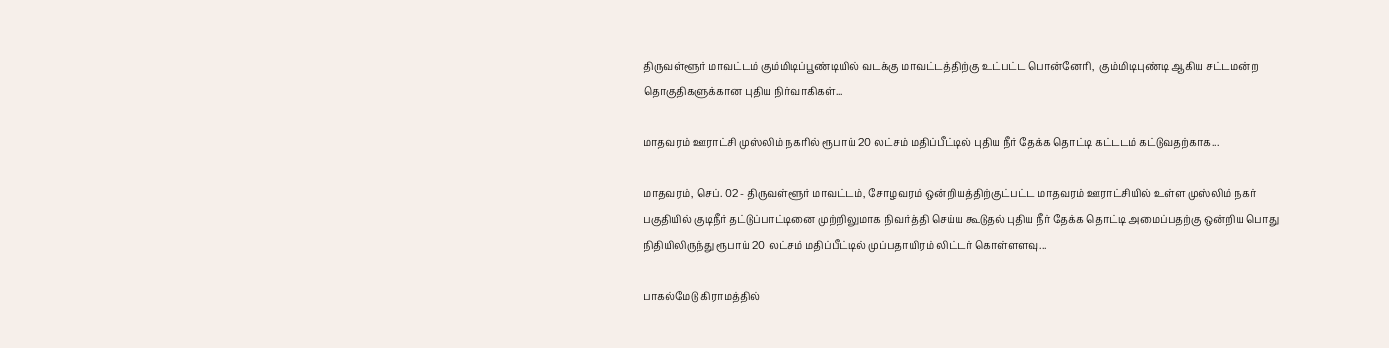திருவள்ளூர் மாவட்டம் கும்மிடிப்பூண்டியில் வடக்கு மாவட்டத்திற்கு உட்பட்ட பொன்னேரி,  கும்மிடிபுண்டி ஆகிய சட்டமன்ற தொகுதிகளுக்கான புதிய நிர்வாகிகள்...

மாதவரம் ஊராட்சி முஸ்லிம் நகரில் ரூபாய் 20 லட்சம் மதிப்பீட்டில் புதிய நீர் தேக்க தொட்டி கட்டடம் கட்டுவதற்காக...

மாதவரம், செப். 02 - திருவள்ளூர் மாவட்டம், சோழவரம் ஒன்றியத்திற்குட்பட்ட மாதவரம் ஊராட்சியில் உள்ள முஸ்லிம் நகர் பகுதியில் குடிநீர் தட்டுப்பாட்டினை முற்றிலுமாக நிவர்த்தி செய்ய கூடுதல் புதிய நீர் தேக்க தொட்டி அமைப்பதற்கு ஒன்றிய பொது நிதியிலிருந்து ரூபாய் 20 லட்சம் மதிப்பீட்டில் முப்பதாயிரம் லிட்டர் கொள்ளளவு...

பாகல்மேடு கிராமத்தில்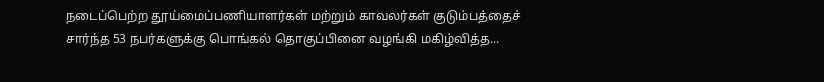நடைப்பெற்ற தூய்மைப்பணியாளர்கள் மற்றும் காவலர்கள் குடும்பத்தைச் சார்ந்த 53 நபர்களுக்கு பொங்கல் தொகுப்பினை வழங்கி மகிழ்வித்த...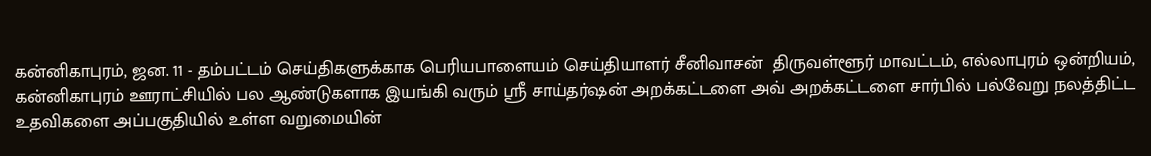கன்னிகாபுரம், ஜன. 11 - தம்பட்டம் செய்திகளுக்காக பெரியபாளையம் செய்தியாளர் சீனிவாசன்  திருவள்ளூர் மாவட்டம், எல்லாபுரம் ஒன்றியம், கன்னிகாபுரம் ஊராட்சியில் பல ஆண்டுகளாக இயங்கி வரும் ஸ்ரீ சாய்தர்ஷன் அறக்கட்டளை அவ் அறக்கட்டளை சார்பில் பல்வேறு நலத்திட்ட உதவிகளை அப்பகுதியில் உள்ள வறுமையின்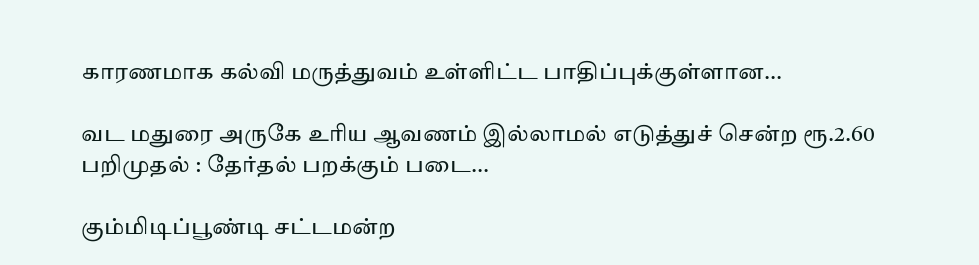காரணமாக கல்வி மருத்துவம் உள்ளிட்ட பாதிப்புக்குள்ளான...

வட மதுரை அருகே உரிய ஆவணம் இல்லாமல் எடுத்துச் சென்ற ரூ.2.60 பறிமுதல் : தேர்தல் பறக்கும் படை...

கும்மிடிப்பூண்டி சட்டமன்ற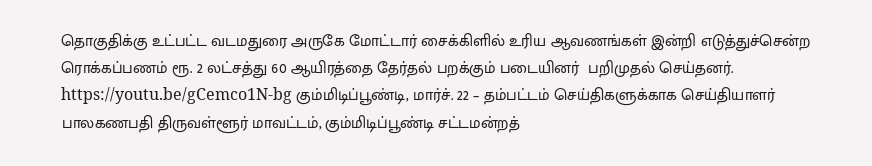தொகுதிக்கு உட்பட்ட வடமதுரை அருகே மோட்டார் சைக்கிளில் உரிய ஆவணங்கள் இன்றி எடுத்துச்சென்ற ரொக்கப்பணம் ரூ. 2 லட்சத்து 60 ஆயிரத்தை தேர்தல் பறக்கும் படையினர்  பறிமுதல் செய்தனர். https://youtu.be/gCemco1N-bg கும்மிடிப்பூண்டி, மார்ச். 22 – தம்பட்டம் செய்திகளுக்காக செய்தியாளர் பாலகணபதி திருவள்ளூர் மாவட்டம், கும்மிடிப்பூண்டி சட்டமன்றத்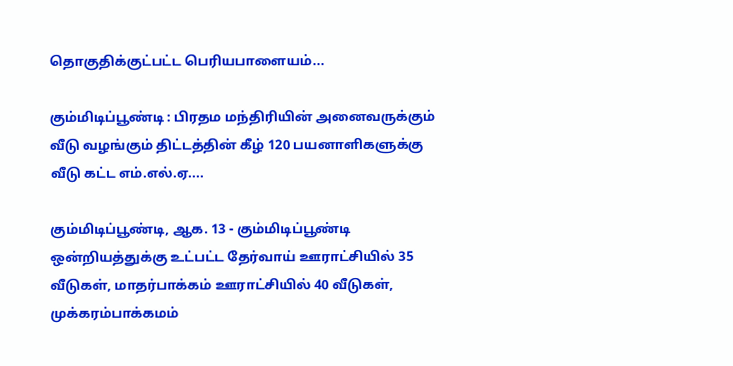தொகுதிக்குட்பட்ட பெரியபாளையம்...

கும்மிடிப்பூண்டி : பிரதம மந்திரியின் அனைவருக்கும் வீடு வழங்கும் திட்டத்தின் கீழ் 120 பயனாளிகளுக்கு வீடு கட்ட எம்.எல்.ஏ....

கும்மிடிப்பூண்டி, ஆக. 13 - கும்மிடிப்பூண்டி ஒன்றியத்துக்கு உட்பட்ட தேர்வாய் ஊராட்சியில் 35 வீடுகள், மாதர்பாக்கம் ஊராட்சியில் 40 வீடுகள், முக்கரம்பாக்கமம்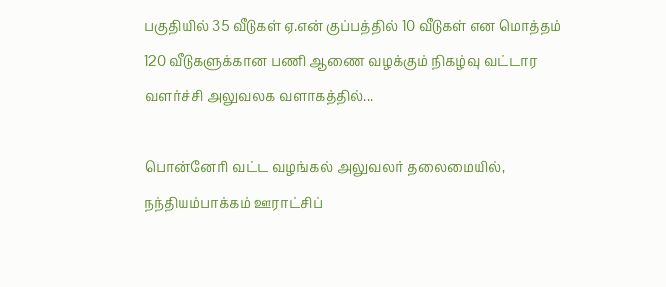பகுதியில் 35 வீடுகள் ஏ.என் குப்பத்தில் 10 வீடுகள் என மொத்தம் 120 வீடுகளுக்கான பணி ஆணை வழக்கும் நிகழ்வு வட்டார வளர்ச்சி அலுவலக வளாகத்தில்...

பொன்னேரி வட்ட வழங்கல் அலுவலர் தலைமையில், நந்தியம்பாக்கம் ஊராட்சிப்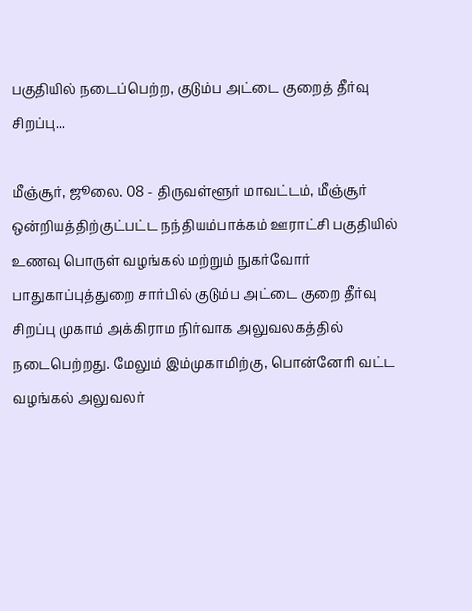பகுதியில் நடைப்பெற்ற, குடும்ப அட்டை குறைத் தீர்வு சிறப்பு...

மீஞ்சூர், ஜூலை. 08 - திருவள்ளூர் மாவட்டம், மீஞ்சூர் ஒன்றியத்திற்குட்பட்ட நந்தியம்பாக்கம் ஊராட்சி பகுதியில் உணவு பொருள் வழங்கல் மற்றும் நுகர்வோர் பாதுகாப்புத்துறை சார்பில் குடும்ப அட்டை குறை தீர்வு சிறப்பு முகாம் அக்கிராம நிர்வாக அலுவலகத்தில் நடைபெற்றது. மேலும் இம்முகாமிற்கு, பொன்னேரி வட்ட வழங்கல் அலுவலர்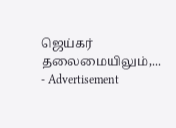ஜெய்கர் தலைமையிலும்,...
- Advertisement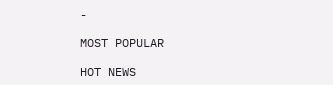-

MOST POPULAR

HOT NEWS